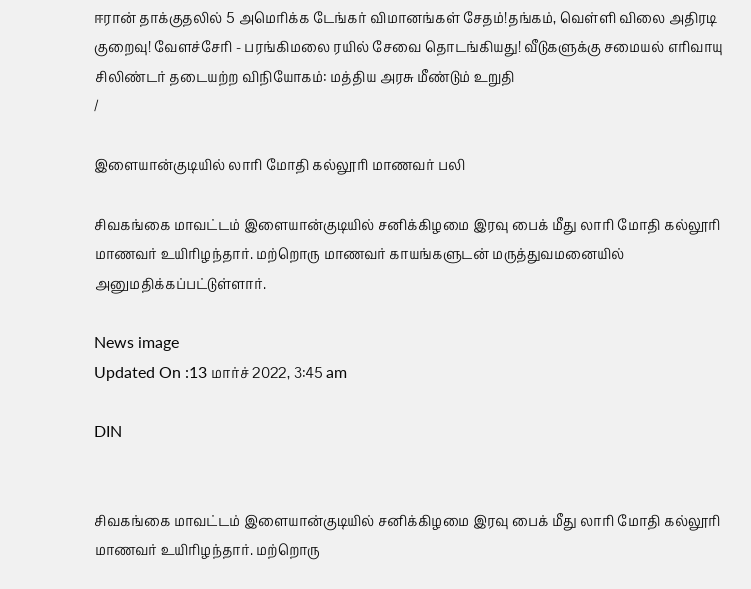ஈரான் தாக்குதலில் 5 அமெரிக்க டேங்கர் விமானங்கள் சேதம்!தங்கம், வெள்ளி விலை அதிரடி குறைவு! வேளச்சேரி - பரங்கிமலை ரயில் சேவை தொடங்கியது! வீடுகளுக்கு சமையல் எரிவாயு சிலிண்டர் தடையற்ற விநியோகம்: மத்திய அரசு மீண்டும் உறுதி
/

இளையான்குடியில் லாரி மோதி கல்லூரி மாணவர் பலி

சிவகங்கை மாவட்டம் இளையான்குடியில் சனிக்கிழமை இரவு பைக் மீது லாரி மோதி கல்லூரி மாணவர் உயிரிழந்தார். மற்றொரு மாணவர் காயங்களுடன் மருத்துவமனையில் அனுமதிக்கப்பட்டுள்ளார்.

News image
Updated On :13 மார்ச் 2022, 3:45 am

DIN


சிவகங்கை மாவட்டம் இளையான்குடியில் சனிக்கிழமை இரவு பைக் மீது லாரி மோதி கல்லூரி மாணவர் உயிரிழந்தார். மற்றொரு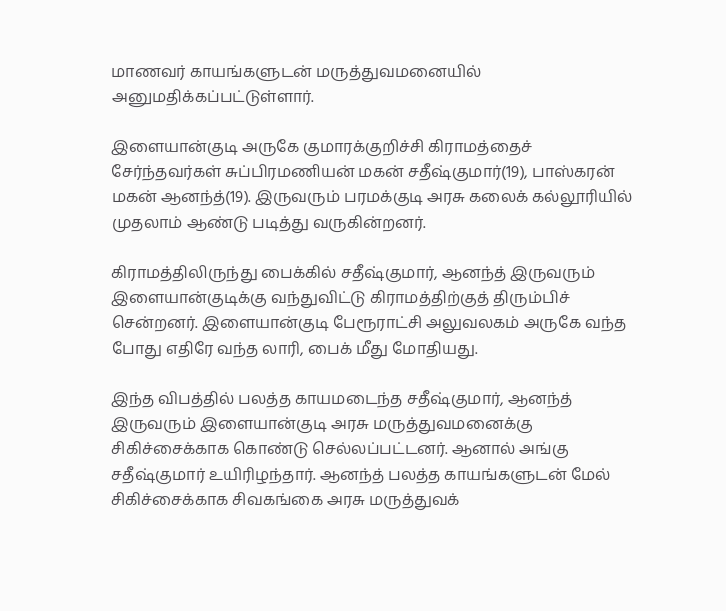மாணவர் காயங்களுடன் மருத்துவமனையில் அனுமதிக்கப்பட்டுள்ளார்.

இளையான்குடி அருகே குமாரக்குறிச்சி கிராமத்தைச் சேர்ந்தவர்கள் சுப்பிரமணியன் மகன் சதீஷ்குமார்(19), பாஸ்கரன் மகன் ஆனந்த்(19). இருவரும் பரமக்குடி அரசு கலைக் கல்லூரியில் முதலாம் ஆண்டு படித்து வருகின்றனர்.

கிராமத்திலிருந்து பைக்கில் சதீஷ்குமார், ஆனந்த் இருவரும் இளையான்குடிக்கு வந்துவிட்டு கிராமத்திற்குத் திரும்பிச் சென்றனர். இளையான்குடி பேரூராட்சி அலுவலகம் அருகே வந்த போது எதிரே வந்த லாரி, பைக் மீது மோதியது.

இந்த விபத்தில் பலத்த காயமடைந்த சதீஷ்குமார், ஆனந்த் இருவரும் இளையான்குடி அரசு மருத்துவமனைக்கு சிகிச்சைக்காக கொண்டு செல்லப்பட்டனர். ஆனால் அங்கு சதீஷ்குமார் உயிரிழந்தார். ஆனந்த் பலத்த காயங்களுடன் மேல் சிகிச்சைக்காக சிவகங்கை அரசு மருத்துவக்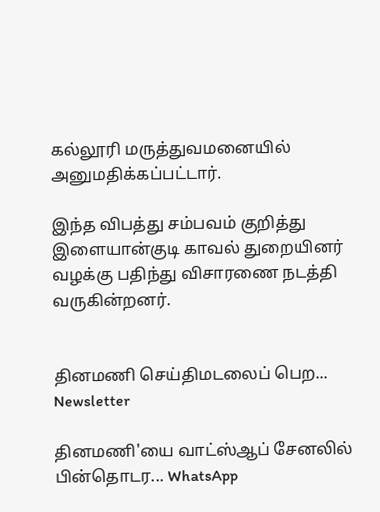கல்லூரி மருத்துவமனையில் அனுமதிக்கப்பட்டார்.

இந்த விபத்து சம்பவம் குறித்து இளையான்குடி காவல் துறையினர் வழக்கு பதிந்து விசாரணை நடத்தி வருகின்றனர்.


தினமணி செய்திமடலைப் பெற... Newsletter

தினமணி'யை வாட்ஸ்ஆப் சேனலில் பின்தொடர... WhatsApp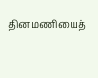தினமணியைத்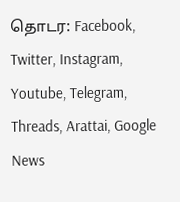தொடர: Facebook, Twitter, Instagram, Youtube, Telegram, Threads, Arattai, Google News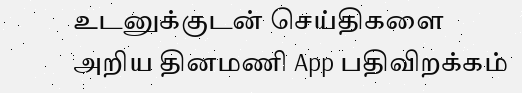உடனுக்குடன் செய்திகளை அறிய தினமணி App பதிவிறக்கம்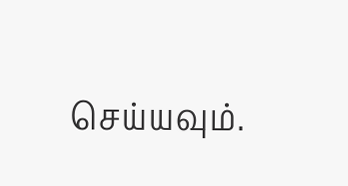செய்யவும்.